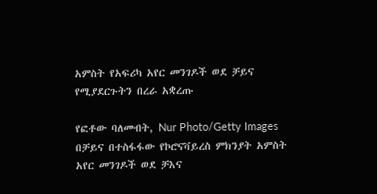አምስት የአፍሪካ አየር መንገዶች ወደ ቻይና የሚያደርጉትን በረራ አቋረጡ

የፎቶው ባለመብት, Nur Photo/Getty Images
በቻይና በተስፋፋው የኮሮናቫይረስ ምክንያት አምስት አየር መንገዶች ወደ ቻእና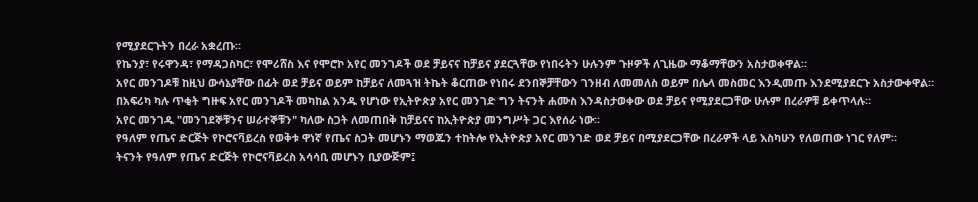የሚያደርጉትን በረራ አቋረጡ።
የኬንያ፣ የሩዋንዳ፣ የማዳጋስካር፣ የሞሪሸስ እና የሞሮኮ አየር መንገዶች ወደ ቻይናና ከቻይና ያደርጓቸው የነበሩትን ሁሉንም ጉዞዎች ለጊዜው ማቆማቸውን አስታወቀዋል።
አየር መንገዶቹ ከዚህ ውሳኔያቸው በፊት ወደ ቻይና ወይም ከቻይና ለመጓዝ ትኬት ቆርጠው የነበሩ ደንበኞቻቸውን ገንዘብ ለመመለስ ወይም በሌላ መስመር እንዲመጡ እንደሚያደርጉ አስታውቀዋል።
በአፍሪካ ካሉ ጥቂት ግዙፍ አየር መንገዶች መካከል አንዱ የሆነው የኢትዮጵያ አየር መንገድ ግን ትናንት ሐሙስ እንዳስታወቀው ወደ ቻይና የሚያደርጋቸው ሁሉም በረራዎቹ ይቀጥላሉ።
አየር መንገዱ "መንገደኞቹንና ሠራተኞቹን" ካለው ስጋት ለመጠበቅ ከቻይናና ከኢትዮጵያ መንግሥት ጋር እየሰራ ነው።
የዓለም የጤና ድርጅት የኮሮናቫይረስ የወቅቱ ዋነኛ የጤና ስጋት መሆኑን ማወጁን ተከትሎ የኢትዮጵያ አየር መንገድ ወደ ቻይና በሚያደርጋቸው በረራዎች ላይ እስካሁን የለወጠው ነገር የለም።
ትናንት የዓለም የጤና ድርጅት የኮሮናቫይረስ አሳሳቢ መሆኑን ቢያውጅም፤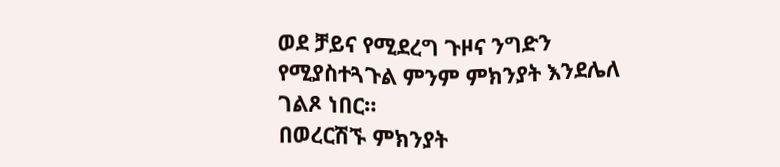ወደ ቻይና የሚደረግ ጉዞና ንግድን የሚያስተጓጉል ምንም ምክንያት እንደሌለ ገልጾ ነበር።
በወረርሽኙ ምክንያት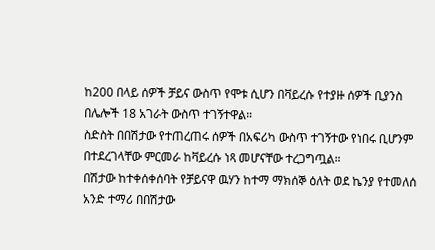ከ200 በላይ ሰዎች ቻይና ውስጥ የሞቱ ሲሆን በቫይረሱ የተያዙ ሰዎች ቢያንስ በሌሎች 18 አገራት ውስጥ ተገኝተዋል።
ስድስት በበሽታው የተጠረጠሩ ሰዎች በአፍሪካ ውስጥ ተገኝተው የነበሩ ቢሆንም በተደረገላቸው ምርመራ ከቫይረሱ ነጻ መሆናቸው ተረጋግጧል።
በሽታው ከተቀሰቀሰባት የቻይናዋ ዉሃን ከተማ ማክሰኞ ዕለት ወደ ኬንያ የተመለሰ አንድ ተማሪ በበሽታው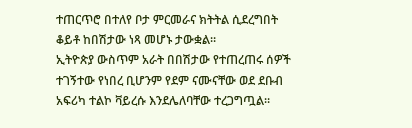ተጠርጥሮ በተለየ ቦታ ምርመራና ክትትል ሲደረግበት ቆይቶ ከበሽታው ነጻ መሆኑ ታውቋል።
ኢትዮጵያ ውስጥም አራት በበሽታው የተጠረጠሩ ሰዎች ተገኝተው የነበረ ቢሆንም የደም ናሙናቸው ወደ ደቡብ አፍሪካ ተልኮ ቫይረሱ እንደሌለባቸው ተረጋግጧል።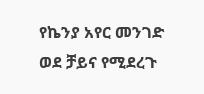የኬንያ አየር መንገድ ወደ ቻይና የሚደረጉ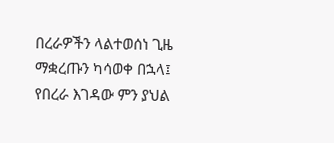በረራዎችን ላልተወሰነ ጊዜ ማቋረጡን ካሳወቀ በኋላ፤ የበረራ እገዳው ምን ያህል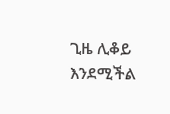ጊዜ ሊቆይ እንደሚችል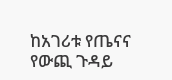ከአገሪቱ የጤናና የውጪ ጉዳይ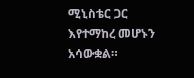ሚኒስቴር ጋር እየተማከረ መሆኑን አሳውቋል።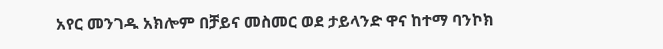አየር መንገዱ አክሎም በቻይና መስመር ወደ ታይላንድ ዋና ከተማ ባንኮክ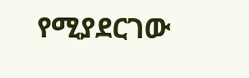የሚያደርገው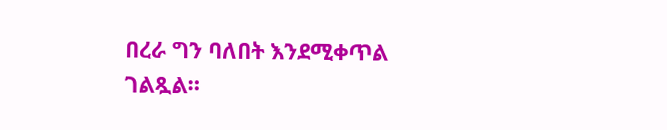በረራ ግን ባለበት እንደሚቀጥል ገልጿል።